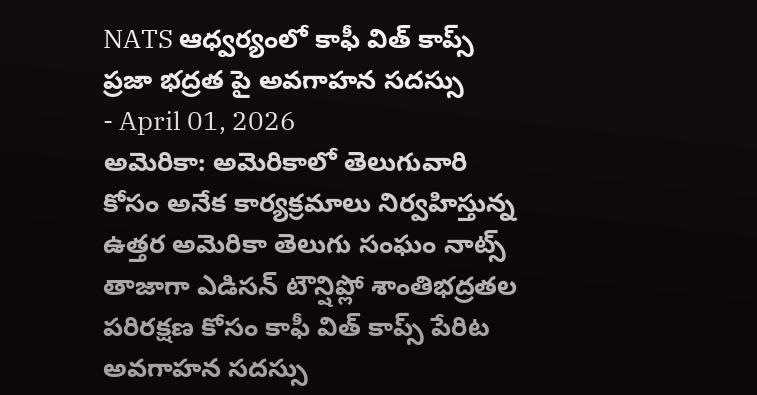NATS ఆధ్వర్యంలో కాఫీ విత్ కాప్స్ ప్రజా భద్రత పై అవగాహన సదస్సు
- April 01, 2026
అమెరికా: అమెరికాలో తెలుగువారి కోసం అనేక కార్యక్రమాలు నిర్వహిస్తున్న ఉత్తర అమెరికా తెలుగు సంఘం నాట్స్ తాజాగా ఎడిసన్ టౌన్షిప్లో శాంతిభద్రతల పరిరక్షణ కోసం కాఫీ విత్ కాప్స్ పేరిట అవగాహన సదస్సు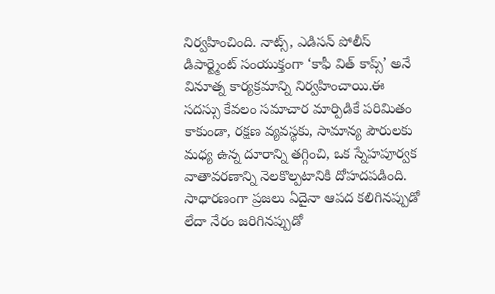నిర్వహించింది. నాట్స్, ఎడిసన్ పోలీస్ డిపార్ట్మెంట్ సంయుక్తంగా ‘కాఫీ విత్ కాప్స్’ అనే వినూత్న కార్యక్రమాన్ని నిర్వహించాయి.ఈ సదస్సు కేవలం సమాచార మార్పిడికే పరిమితం కాకుండా, రక్షణ వ్యవస్థకు, సామాన్య పౌరులకు మధ్య ఉన్న దూరాన్ని తగ్గించి, ఒక స్నేహపూర్వక వాతావరణాన్ని నెలకొల్పటానికి దోహదపడింది.
సాధారణంగా ప్రజలు ఏదైనా ఆపద కలిగినప్పుడో లేదా నేరం జరిగినప్పుడో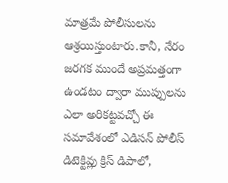మాత్రమే పోలీసులను ఆశ్రయిస్తుంటారు.కానీ, నేరం జరగక ముందే అప్రమత్తంగా ఉండటం ద్వారా ముప్పులను ఎలా అరికట్టవచ్చో ఈ సమావేశంలో ఎడిసన్ పోలీస్ డిటెక్టివ్లు క్రిస్ డిపాలో,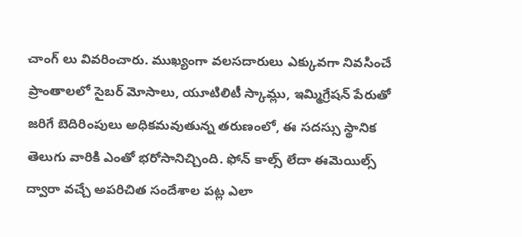చాంగ్ లు వివరించారు. ముఖ్యంగా వలసదారులు ఎక్కువగా నివసించే ప్రాంతాలలో సైబర్ మోసాలు, యూటిలిటీ స్కామ్లు, ఇమ్మిగ్రేషన్ పేరుతో జరిగే బెదిరింపులు అధికమవుతున్న తరుణంలో, ఈ సదస్సు స్థానిక తెలుగు వారికి ఎంతో భరోసానిచ్చింది. ఫోన్ కాల్స్ లేదా ఈమెయిల్స్ ద్వారా వచ్చే అపరిచిత సందేశాల పట్ల ఎలా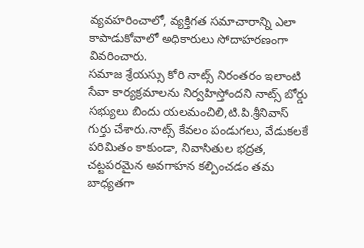వ్యవహరించాలో, వ్యక్తిగత సమాచారాన్ని ఎలా కాపాడుకోవాలో అధికారులు సోదాహరణంగా వివరించారు.
సమాజ శ్రేయస్సు కోరి నాట్స్ నిరంతరం ఇలాంటి సేవా కార్యక్రమాలను నిర్వహిస్తోందని నాట్స్ బోర్డు సభ్యులు బిందు యలమంచిలి,టి.పి.శ్రీనివాస్ గుర్తు చేశారు.నాట్స్ కేవలం పండుగలు, వేడుకలకే పరిమితం కాకుండా, నివాసితుల భద్రత, చట్టపరమైన అవగాహన కల్పించడం తమ బాధ్యతగా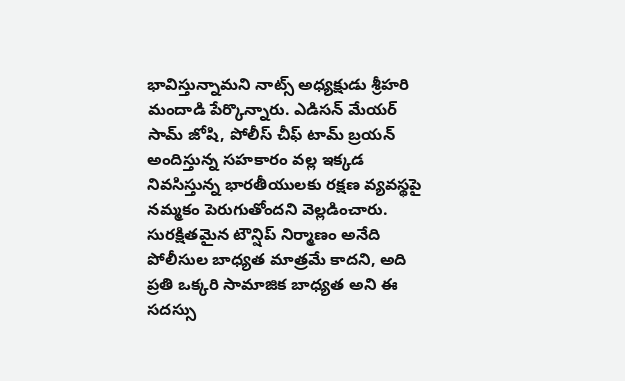భావిస్తున్నామని నాట్స్ అధ్యక్షుడు శ్రీహరి మందాడి పేర్కొన్నారు. ఎడిసన్ మేయర్ సామ్ జోషి, పోలీస్ చీఫ్ టామ్ బ్రయన్ అందిస్తున్న సహకారం వల్ల ఇక్కడ నివసిస్తున్న భారతీయులకు రక్షణ వ్యవస్థపై నమ్మకం పెరుగుతోందని వెల్లడించారు.
సురక్షితమైన టౌన్షిప్ నిర్మాణం అనేది పోలీసుల బాధ్యత మాత్రమే కాదని, అది ప్రతి ఒక్కరి సామాజిక బాధ్యత అని ఈ సదస్సు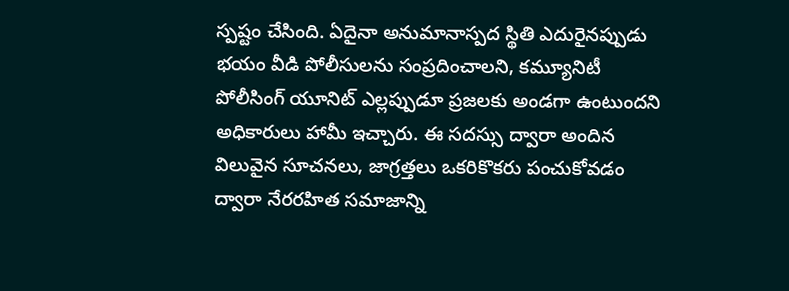స్పష్టం చేసింది. ఏదైనా అనుమానాస్పద స్థితి ఎదురైనప్పుడు భయం వీడి పోలీసులను సంప్రదించాలని, కమ్యూనిటీ పోలీసింగ్ యూనిట్ ఎల్లప్పుడూ ప్రజలకు అండగా ఉంటుందని అధికారులు హామీ ఇచ్చారు. ఈ సదస్సు ద్వారా అందిన విలువైన సూచనలు, జాగ్రత్తలు ఒకరికొకరు పంచుకోవడం ద్వారా నేరరహిత సమాజాన్ని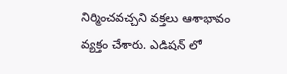నిర్మించవచ్చని వక్తలు ఆశాభావం వ్యక్తం చేశారు. ఎడిషన్ లో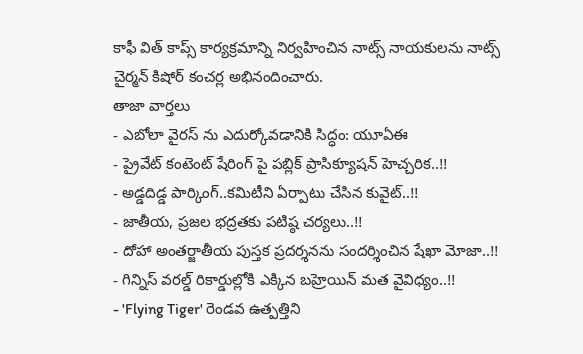కాఫీ విత్ కాప్స్ కార్యక్రమాన్ని నిర్వహించిన నాట్స్ నాయకులను నాట్స్ చైర్మన్ కిషోర్ కంచర్ల అభినందించారు.
తాజా వార్తలు
- ఎబోలా వైరస్ ను ఎదుర్కోవడానికి సిద్ధం: యూఏఈ
- ప్రైవేట్ కంటెంట్ షేరింగ్ పై పబ్లిక్ ప్రాసిక్యూషన్ హెచ్చరిక..!!
- అడ్డదిడ్డ పార్కింగ్..కమిటీని ఏర్పాటు చేసిన కువైట్..!!
- జాతీయ, ప్రజల భద్రతకు పటిష్ఠ చర్యలు..!!
- దోహా అంతర్జాతీయ పుస్తక ప్రదర్శనను సందర్శించిన షేఖా మోజా..!!
- గిన్నిస్ వరల్డ్ రికార్డుల్లోకి ఎక్కిన బహ్రెయిన్ మత వైవిధ్యం..!!
- 'Flying Tiger' రెండవ ఉత్పత్తిని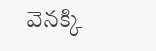వెనక్కి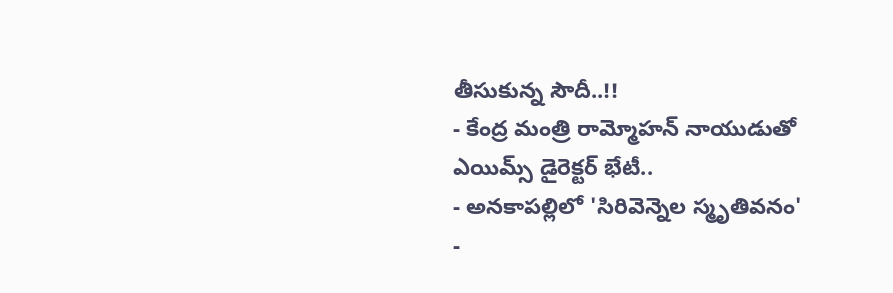తీసుకున్న సౌదీ..!!
- కేంద్ర మంత్రి రామ్మోహన్ నాయుడుతో ఎయిమ్స్ డైరెక్టర్ భేటీ..
- అనకాపల్లిలో 'సిరివెన్నెల స్మృతివనం'
-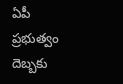ఏపీ ప్రభుత్వం దెబ్బకు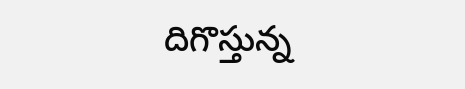దిగొస్తున్న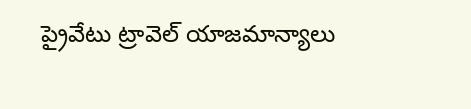ప్రైవేటు ట్రావెల్ యాజమాన్యాలు